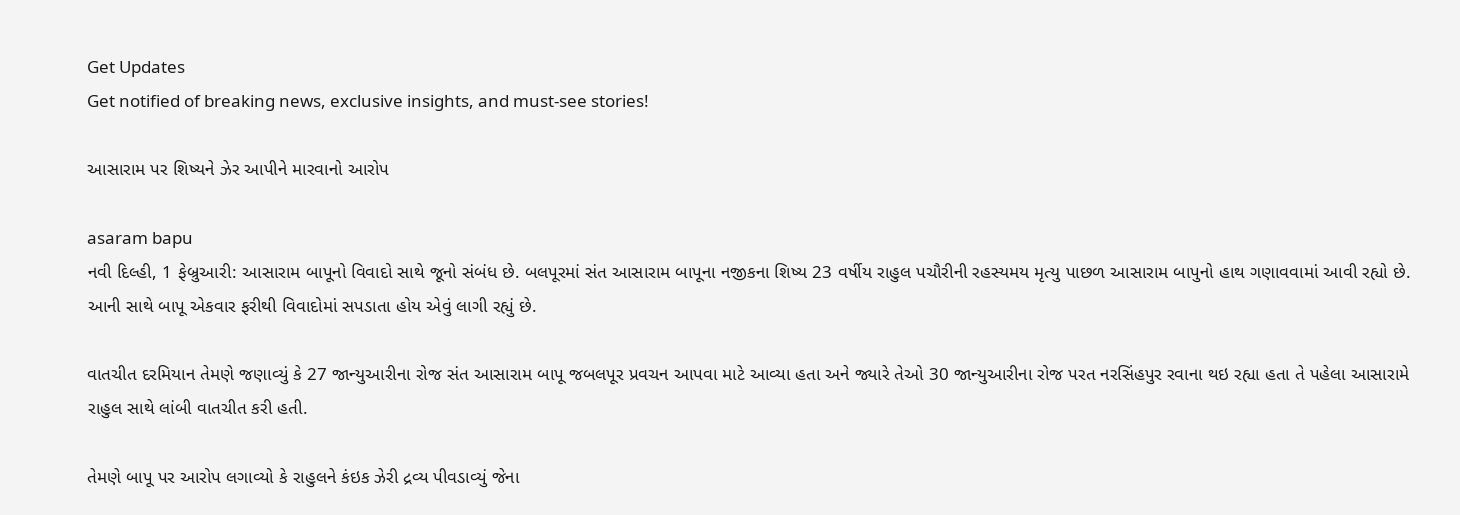Get Updates
Get notified of breaking news, exclusive insights, and must-see stories!

આસારામ પર શિષ્યને ઝેર આપીને મારવાનો આરોપ

asaram bapu
નવી દિલ્હી, 1 ફેબ્રુઆરી: આસારામ બાપૂનો વિવાદો સાથે જૂનો સંબંધ છે. બલપૂરમાં સંત આસારામ બાપૂના નજીકના શિષ્ય 23 વર્ષીય રાહુલ પચૌરીની રહસ્યમય મૃત્યુ પાછળ આસારામ બાપુનો હાથ ગણાવવામાં આવી રહ્યો છે. આની સાથે બાપૂ એકવાર ફરીથી વિવાદોમાં સપડાતા હોય એવું લાગી રહ્યું છે.

વાતચીત દરમિયાન તેમણે જણાવ્યું કે 27 જાન્યુઆરીના રોજ સંત આસારામ બાપૂ જબલપૂર પ્રવચન આપવા માટે આવ્યા હતા અને જ્યારે તેઓ 30 જાન્યુઆરીના રોજ પરત નરસિંહપુર રવાના થઇ રહ્યા હતા તે પહેલા આસારામે રાહુલ સાથે લાંબી વાતચીત કરી હતી.

તેમણે બાપૂ પર આરોપ લગાવ્યો કે રાહુલને કંઇક ઝેરી દ્રવ્ય પીવડાવ્યું જેના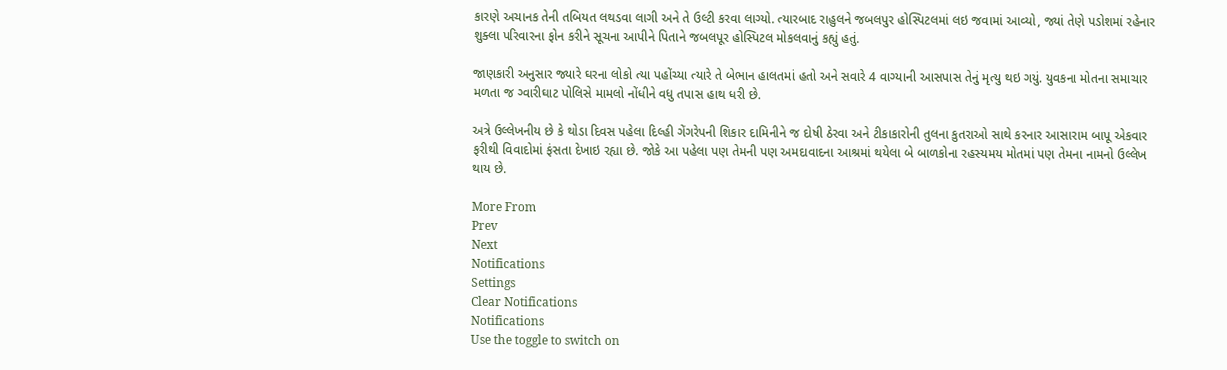કારણે અચાનક તેની તબિયત લથડવા લાગી અને તે ઉલ્ટી કરવા લાગ્યો. ત્યારબાદ રાહુલને જબલપુર હોસ્પિટલમાં લઇ જવામાં આવ્યો, જ્યાં તેણે પડોશમાં રહેનાર શુક્લા પરિવારના ફોન કરીને સૂચના આપીને પિતાને જબલપૂર હોસ્પિટલ મોકલવાનું કહ્યું હતું.

જાણકારી અનુસાર જ્યારે ઘરના લોકો ત્યા પહોંચ્યા ત્યારે તે બેભાન હાલતમાં હતો અને સવારે 4 વાગ્યાની આસપાસ તેનું મૃત્યુ થઇ ગયું. યુવકના મોતના સમાચાર મળતા જ ગ્વારીઘાટ પોલિસે મામલો નોંધીને વધુ તપાસ હાથ ધરી છે.

અત્રે ઉલ્લેખનીય છે કે થોડા દિવસ પહેલા દિલ્હી ગેંગરેપની શિકાર દામિનીને જ દોષી ઠેરવા અને ટીકાકારોની તુલના કુતરાઓ સાથે કરનાર આસારામ બાપૂ એકવાર ફરીથી વિવાદોમાં ફંસતા દેખાઇ રહ્યા છે. જોકે આ પહેલા પણ તેમની પણ અમદાવાદના આશ્રમાં થયેલા બે બાળકોના રહસ્યમય મોતમાં પણ તેમના નામનો ઉલ્લેખ થાય છે.

More From
Prev
Next
Notifications
Settings
Clear Notifications
Notifications
Use the toggle to switch on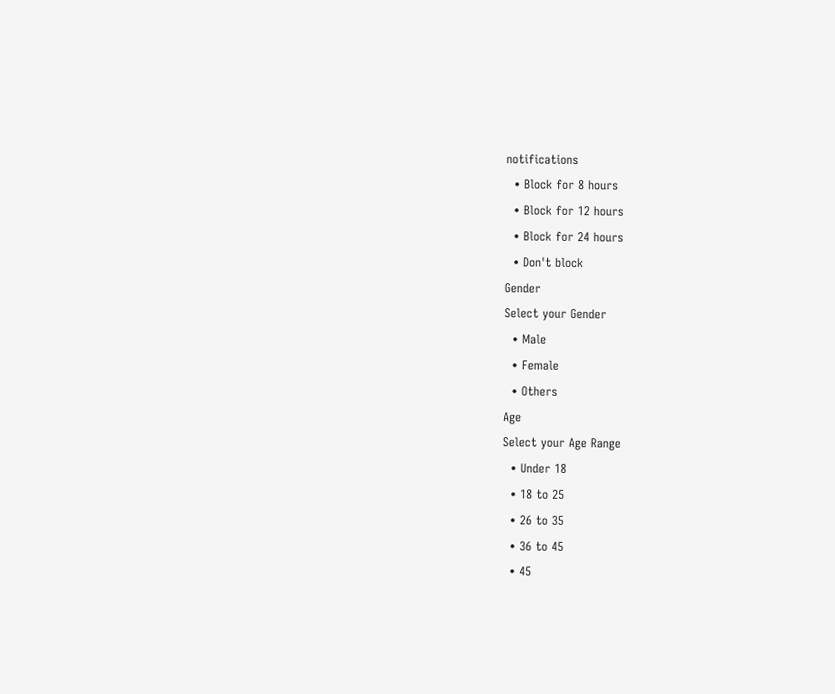notifications
  • Block for 8 hours
  • Block for 12 hours
  • Block for 24 hours
  • Don't block
Gender
Select your Gender
  • Male
  • Female
  • Others
Age
Select your Age Range
  • Under 18
  • 18 to 25
  • 26 to 35
  • 36 to 45
  • 45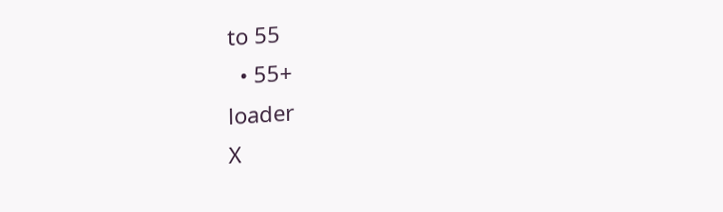to 55
  • 55+
loader
X